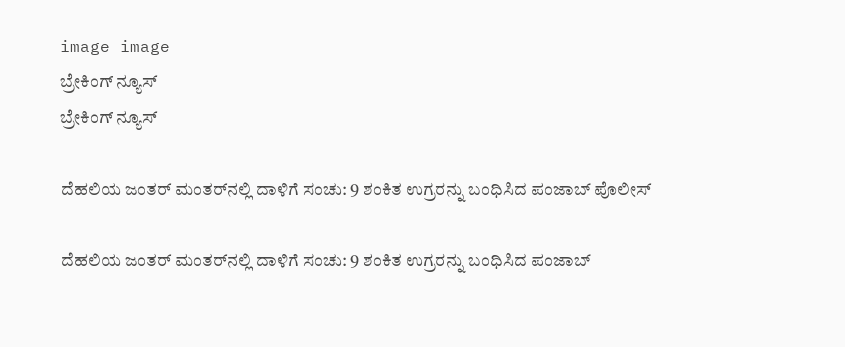image image
ಬ್ರೇಕಿಂಗ್ ನ್ಯೂಸ್
ಬ್ರೇಕಿಂಗ್ ನ್ಯೂಸ್

ದೆಹಲಿಯ ಜಂತರ್ ಮಂತರ್‌ನಲ್ಲಿ ದಾಳಿಗೆ ಸಂಚು: 9 ಶಂಕಿತ ಉಗ್ರರನ್ನು ಬಂಧಿಸಿದ ಪಂಜಾಬ್ ಪೊಲೀಸ್

ದೆಹಲಿಯ ಜಂತರ್ ಮಂತರ್‌ನಲ್ಲಿ ದಾಳಿಗೆ ಸಂಚು: 9 ಶಂಕಿತ ಉಗ್ರರನ್ನು ಬಂಧಿಸಿದ ಪಂಜಾಬ್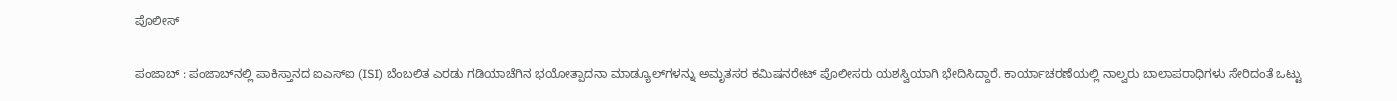ಪೊಲೀಸ್

ಪಂಜಾಬ್‌ : ಪಂಜಾಬ್‌ನಲ್ಲಿ ಪಾಕಿಸ್ತಾನದ ಐಎಸ್‌ಐ (ISI) ಬೆಂಬಲಿತ ಎರಡು ಗಡಿಯಾಚೆಗಿನ ಭಯೋತ್ಪಾದನಾ ಮಾಡ್ಯೂಲ್‌ಗಳನ್ನು ಅಮೃತಸರ ಕಮಿಷನರೇಟ್ ಪೊಲೀಸರು ಯಶಸ್ವಿಯಾಗಿ ಭೇದಿಸಿದ್ದಾರೆ. ಕಾರ್ಯಾಚರಣೆಯಲ್ಲಿ ನಾಲ್ವರು ಬಾಲಾಪರಾಧಿಗಳು ಸೇರಿದಂತೆ ಒಟ್ಟು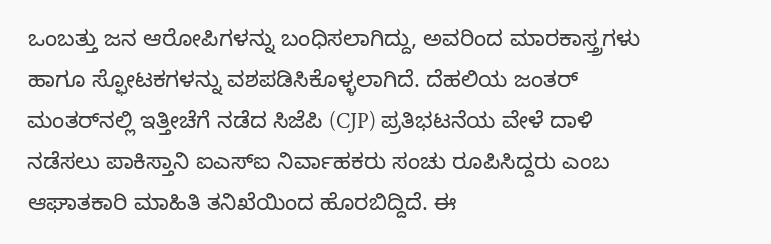ಒಂಬತ್ತು ಜನ ಆರೋಪಿಗಳನ್ನು ಬಂಧಿಸಲಾಗಿದ್ದು, ಅವರಿಂದ ಮಾರಕಾಸ್ತ್ರಗಳು ಹಾಗೂ ಸ್ಫೋಟಕಗಳನ್ನು ವಶಪಡಿಸಿಕೊಳ್ಳಲಾಗಿದೆ. ದೆಹಲಿಯ ಜಂತರ್ ಮಂತರ್‌ನಲ್ಲಿ ಇತ್ತೀಚೆಗೆ ನಡೆದ ಸಿಜೆಪಿ (CJP) ಪ್ರತಿಭಟನೆಯ ವೇಳೆ ದಾಳಿ ನಡೆಸಲು ಪಾಕಿಸ್ತಾನಿ ಐಎಸ್‌ಐ ನಿರ್ವಾಹಕರು ಸಂಚು ರೂಪಿಸಿದ್ದರು ಎಂಬ ಆಘಾತಕಾರಿ ಮಾಹಿತಿ ತನಿಖೆಯಿಂದ ಹೊರಬಿದ್ದಿದೆ. ಈ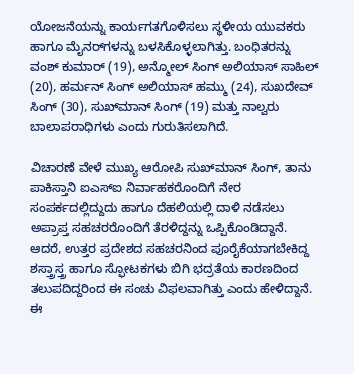ಯೋಜನೆಯನ್ನು ಕಾರ್ಯಗತಗೊಳಿಸಲು ಸ್ಥಳೀಯ ಯುವಕರು ಹಾಗೂ ಮೈನರ್‌ಗಳನ್ನು ಬಳಸಿಕೊಳ್ಳಲಾಗಿತ್ತು. ಬಂಧಿತರನ್ನು ವಂಶ್ ಕುಮಾರ್ (19), ಅನ್ಮೋಲ್ ಸಿಂಗ್ ಅಲಿಯಾಸ್ ಸಾಹಿಲ್ (20), ಹರ್ಮನ್ ಸಿಂಗ್ ಅಲಿಯಾಸ್ ಹಮ್ಮು (24), ಸುಖದೇವ್ ಸಿಂಗ್ (30), ಸುಖ್‌ಮಾನ್ ಸಿಂಗ್ (19) ಮತ್ತು ನಾಲ್ವರು ಬಾಲಾಪರಾಧಿಗಳು ಎಂದು ಗುರುತಿಸಲಾಗಿದೆ.

ವಿಚಾರಣೆ ವೇಳೆ ಮುಖ್ಯ ಆರೋಪಿ ಸುಖ್‌ಮಾನ್ ಸಿಂಗ್, ತಾನು ಪಾಕಿಸ್ತಾನಿ ಐಎಸ್‌ಐ ನಿರ್ವಾಹಕರೊಂದಿಗೆ ನೇರ ಸಂಪರ್ಕದಲ್ಲಿದ್ದುದು ಹಾಗೂ ದೆಹಲಿಯಲ್ಲಿ ದಾಳಿ ನಡೆಸಲು ಅಪ್ರಾಪ್ತ ಸಹಚರರೊಂದಿಗೆ ತೆರಳಿದ್ದನ್ನು ಒಪ್ಪಿಕೊಂಡಿದ್ದಾನೆ. ಆದರೆ, ಉತ್ತರ ಪ್ರದೇಶದ ಸಹಚರನಿಂದ ಪೂರೈಕೆಯಾಗಬೇಕಿದ್ದ ಶಸ್ತ್ರಾಸ್ತ್ರ ಹಾಗೂ ಸ್ಫೋಟಕಗಳು ಬಿಗಿ ಭದ್ರತೆಯ ಕಾರಣದಿಂದ ತಲುಪದಿದ್ದರಿಂದ ಈ ಸಂಚು ವಿಫಲವಾಗಿತ್ತು ಎಂದು ಹೇಳಿದ್ದಾನೆ. ಈ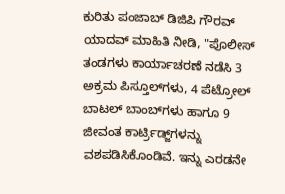ಕುರಿತು ಪಂಜಾಬ್ ಡಿಜಿಪಿ ಗೌರವ್ ಯಾದವ್ ಮಾಹಿತಿ ನೀಡಿ, "ಪೊಲೀಸ್ ತಂಡಗಳು ಕಾರ್ಯಾಚರಣೆ ನಡೆಸಿ 3 ಅಕ್ರಮ ಪಿಸ್ತೂಲ್‌ಗಳು, 4 ಪೆಟ್ರೋಲ್ ಬಾಟಲ್ ಬಾಂಬ್‌ಗಳು ಹಾಗೂ 9 ಜೀವಂತ ಕಾರ್ಟ್ರಿಡ್ಜ್‌ಗಳನ್ನು ವಶಪಡಿಸಿಕೊಂಡಿವೆ. ಇನ್ನು ಎರಡನೇ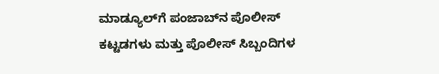ಮಾಡ್ಯೂಲ್‌ಗೆ ಪಂಜಾಬ್‌ನ ಪೊಲೀಸ್ ಕಟ್ಟಡಗಳು ಮತ್ತು ಪೊಲೀಸ್ ಸಿಬ್ಬಂದಿಗಳ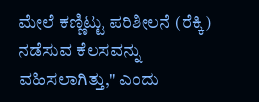ಮೇಲೆ ಕಣ್ಣಿಟ್ಟು ಪರಿಶೀಲನೆ (ರೆಕ್ಕಿ) ನಡೆಸುವ ಕೆಲಸವನ್ನು ವಹಿಸಲಾಗಿತ್ತು," ಎಂದು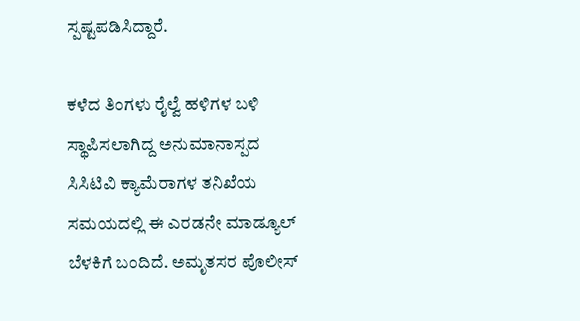ಸ್ಪಷ್ಟಪಡಿಸಿದ್ದಾರೆ.

ಕಳೆದ ತಿಂಗಳು ರೈಲ್ವೆ ಹಳಿಗಳ ಬಳಿ ಸ್ಥಾಪಿಸಲಾಗಿದ್ದ ಅನುಮಾನಾಸ್ಪದ ಸಿಸಿಟಿವಿ ಕ್ಯಾಮೆರಾಗಳ ತನಿಖೆಯ ಸಮಯದಲ್ಲಿ ಈ ಎರಡನೇ ಮಾಡ್ಯೂಲ್ ಬೆಳಕಿಗೆ ಬಂದಿದೆ. ಅಮೃತಸರ ಪೊಲೀಸ್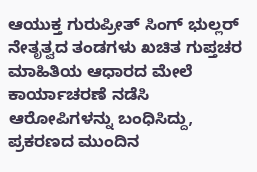ಆಯುಕ್ತ ಗುರುಪ್ರೀತ್ ಸಿಂಗ್ ಭುಲ್ಲರ್ ನೇತೃತ್ವದ ತಂಡಗಳು ಖಚಿತ ಗುಪ್ತಚರ ಮಾಹಿತಿಯ ಆಧಾರದ ಮೇಲೆ ಕಾರ್ಯಾಚರಣೆ ನಡೆಸಿ ಆರೋಪಿಗಳನ್ನು ಬಂಧಿಸಿದ್ದು, ಪ್ರಕರಣದ ಮುಂದಿನ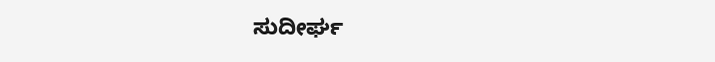ಸುದೀರ್ಘ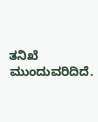ತನಿಖೆ ಮುಂದುವರಿದಿದೆ.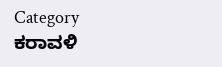Category
ಕರಾವಳಿ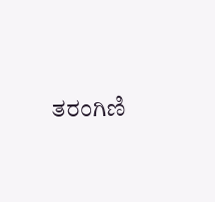ತರಂಗಿಣಿ